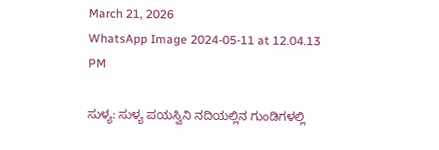March 21, 2026
WhatsApp Image 2024-05-11 at 12.04.13 PM

ಸುಳ್ಯ: ಸುಳ್ಯ ಪಯಸ್ವಿನಿ ನದಿಯಲ್ಲಿನ ಗುಂಡಿಗಳಲ್ಲಿ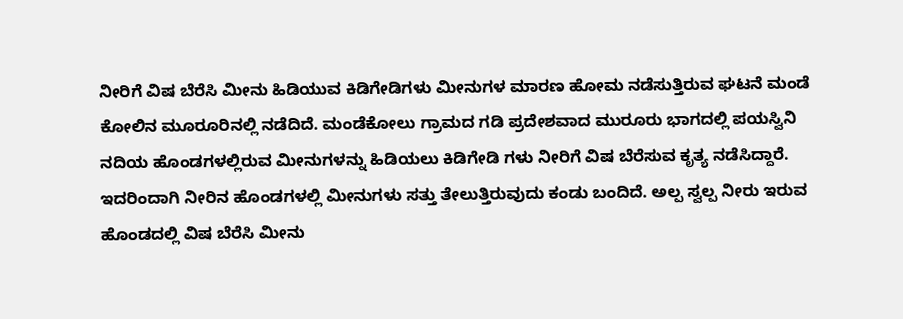ನೀರಿಗೆ ವಿಷ ಬೆರೆಸಿ ಮೀನು ಹಿಡಿಯುವ ಕಿಡಿಗೇಡಿಗಳು ಮೀನುಗಳ ಮಾರಣ ಹೋಮ ನಡೆಸುತ್ತಿರುವ ಘಟನೆ ಮಂಡೆ ಕೋಲಿನ ಮೂರೂರಿನಲ್ಲಿ ನಡೆದಿದೆ. ಮಂಡೆಕೋಲು ಗ್ರಾಮದ ಗಡಿ ಪ್ರದೇಶವಾದ ಮುರೂರು ಭಾಗದಲ್ಲಿ ಪಯಸ್ವಿನಿ ನದಿಯ ಹೊಂಡಗಳಲ್ಲಿರುವ ಮೀನುಗಳನ್ನು ಹಿಡಿಯಲು ಕಿಡಿಗೇಡಿ ಗಳು ನೀರಿಗೆ ವಿಷ ಬೆರೆಸುವ ಕೃತ್ಯ ನಡೆಸಿದ್ದಾರೆ. ಇದರಿಂದಾಗಿ ನೀರಿನ ಹೊಂಡಗಳಲ್ಲಿ ಮೀನುಗಳು ಸತ್ತು ತೇಲುತ್ತಿರುವುದು ಕಂಡು ಬಂದಿದೆ. ಅಲ್ಪ ಸ್ವಲ್ಪ ನೀರು ಇರುವ ಹೊಂಡದಲ್ಲಿ ವಿಷ ಬೆರೆಸಿ ಮೀನು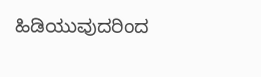ಹಿಡಿಯುವುದರಿಂದ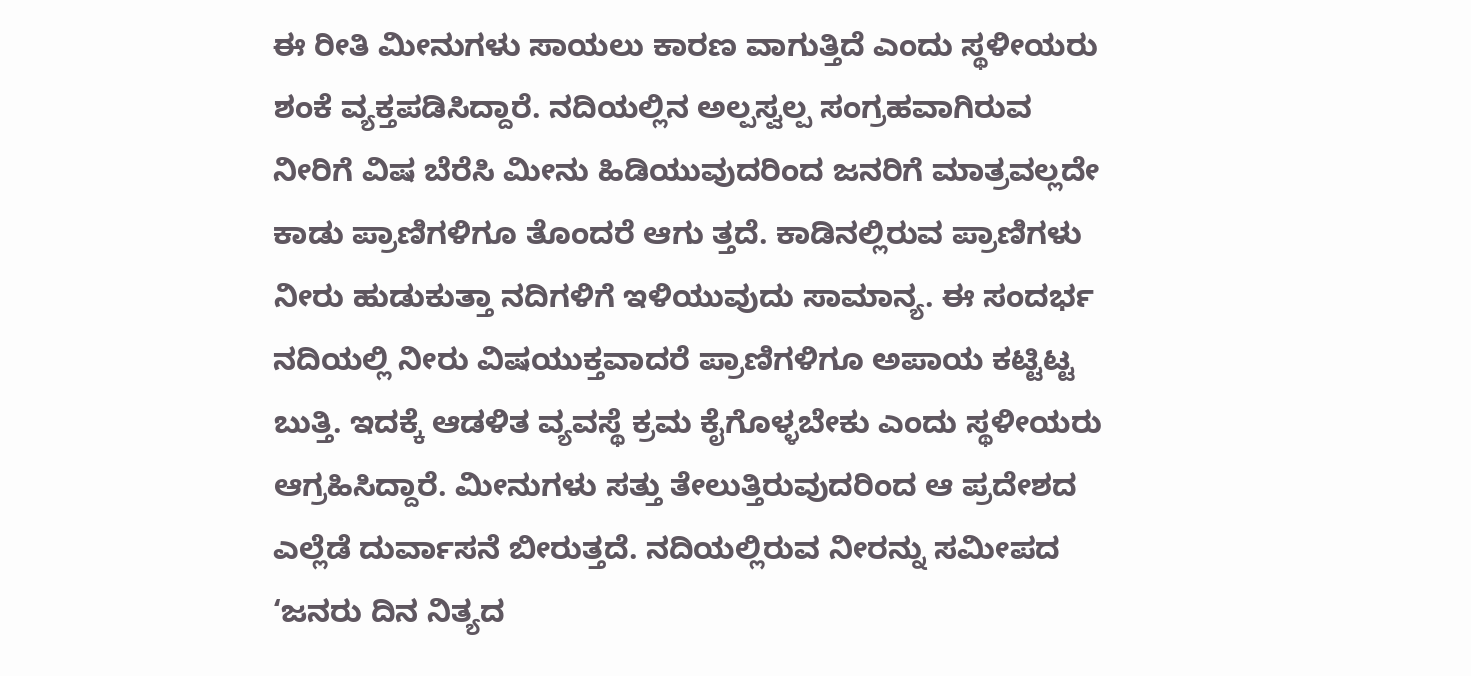ಈ ರೀತಿ ಮೀನುಗಳು ಸಾಯಲು ಕಾರಣ ವಾಗುತ್ತಿದೆ ಎಂದು ಸ್ಥಳೀಯರು ಶಂಕೆ ವ್ಯಕ್ತಪಡಿಸಿದ್ದಾರೆ. ನದಿಯಲ್ಲಿನ ಅಲ್ಪಸ್ವಲ್ಪ ಸಂಗ್ರಹವಾಗಿರುವ ನೀರಿಗೆ ವಿಷ ಬೆರೆಸಿ ಮೀನು ಹಿಡಿಯುವುದರಿಂದ ಜನರಿಗೆ ಮಾತ್ರವಲ್ಲದೇ ಕಾಡು ಪ್ರಾಣಿಗಳಿಗೂ ತೊಂದರೆ ಆಗು ತ್ತದೆ. ಕಾಡಿನಲ್ಲಿರುವ ಪ್ರಾಣಿಗಳು ನೀರು ಹುಡುಕುತ್ತಾ ನದಿಗಳಿಗೆ ಇಳಿಯುವುದು ಸಾಮಾನ್ಯ. ಈ ಸಂದರ್ಭ ನದಿಯಲ್ಲಿ ನೀರು ವಿಷಯುಕ್ತವಾದರೆ ಪ್ರಾಣಿಗಳಿಗೂ ಅಪಾಯ ಕಟ್ಟಿಟ್ಟ ಬುತ್ತಿ. ಇದಕ್ಕೆ ಆಡಳಿತ ವ್ಯವಸ್ಥೆ ಕ್ರಮ ಕೈಗೊಳ್ಳಬೇಕು ಎಂದು ಸ್ಥಳೀಯರು ಆಗ್ರಹಿಸಿದ್ದಾರೆ. ಮೀನುಗಳು ಸತ್ತು ತೇಲುತ್ತಿರುವುದರಿಂದ ಆ ಪ್ರದೇಶದ ಎಲ್ಲೆಡೆ ದುರ್ವಾಸನೆ ಬೀರುತ್ತದೆ. ನದಿಯಲ್ಲಿರುವ ನೀರನ್ನು ಸಮೀಪದ ‘ಜನರು ದಿನ ನಿತ್ಯದ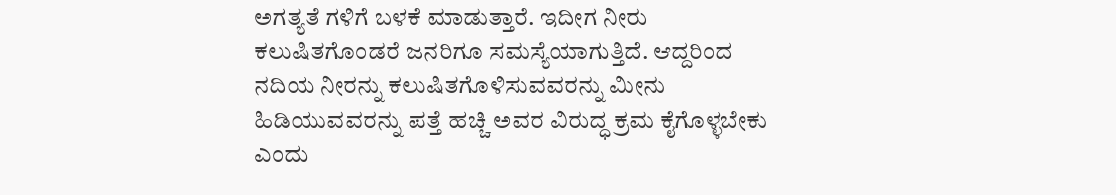ಅಗತ್ಯತೆ ಗಳಿಗೆ ಬಳಕೆ ಮಾಡುತ್ತಾರೆ. ಇದೀಗ ನೀರು ಕಲುಷಿತಗೊಂಡರೆ ಜನರಿಗೂ ಸಮಸ್ಯೆಯಾಗುತ್ತಿದೆ. ಆದ್ದರಿಂದ ನದಿಯ ನೀರನ್ನು ಕಲುಷಿತಗೊಳಿಸುವವರನ್ನು ಮೀನು ಹಿಡಿಯುವವರನ್ನು ಪತ್ತೆ ಹಚ್ಚಿ ಅವರ ವಿರುದ್ಧ ಕ್ರಮ ಕೈಗೊಳ್ಳಬೇಕು ಎಂದು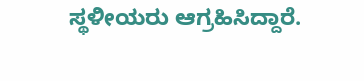ಸ್ಥಳೀಯರು ಆಗ್ರಹಿಸಿದ್ದಾರೆ.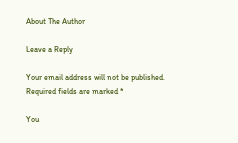About The Author

Leave a Reply

Your email address will not be published. Required fields are marked *

You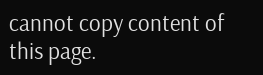cannot copy content of this page.